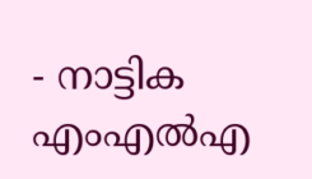- നാട്ടിക എംഎൽഎ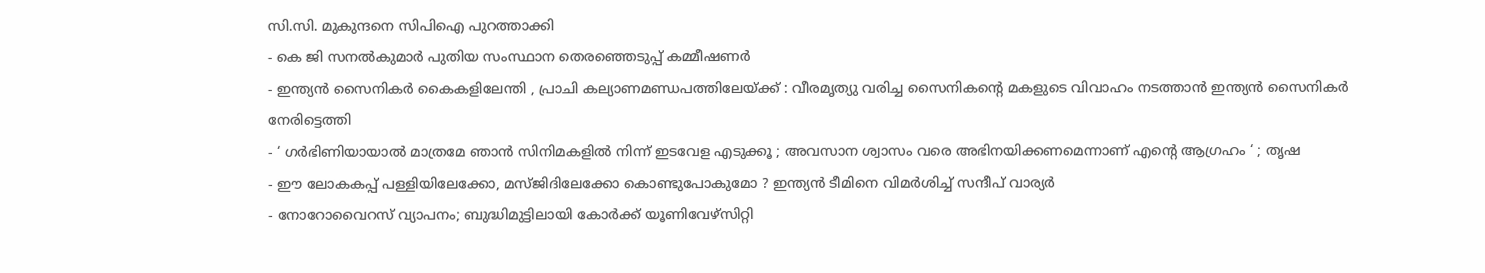സി.സി. മുകുന്ദനെ സിപിഐ പുറത്താക്കി
- കെ ജി സനൽകുമാർ പുതിയ സംസ്ഥാന തെരഞ്ഞെടുപ്പ് കമ്മീഷണർ
- ഇന്ത്യൻ സൈനികർ കൈകളിലേന്തി , പ്രാചി കല്യാണമണ്ഡപത്തിലേയ്ക്ക് : വീരമൃത്യു വരിച്ച സൈനികന്റെ മകളുടെ വിവാഹം നടത്താൻ ഇന്ത്യൻ സൈനികർ നേരിട്ടെത്തി
- ‘ ഗർഭിണിയായാൽ മാത്രമേ ഞാൻ സിനിമകളിൽ നിന്ന് ഇടവേള എടുക്കൂ ; അവസാന ശ്വാസം വരെ അഭിനയിക്കണമെന്നാണ് എന്റെ ആഗ്രഹം ‘ ; തൃഷ
- ഈ ലോകകപ്പ് പള്ളിയിലേക്കോ, മസ്ജിദിലേക്കോ കൊണ്ടുപോകുമോ ? ഇന്ത്യൻ ടീമിനെ വിമർശിച്ച് സന്ദീപ് വാര്യർ
- നോറോവൈറസ് വ്യാപനം; ബുദ്ധിമുട്ടിലായി കോർക്ക് യൂണിവേഴ്സിറ്റി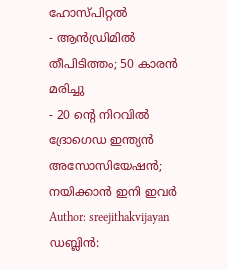ഹോസ്പിറ്റൽ
- ആൻഡ്രിമിൽ തീപിടിത്തം; 50 കാരൻ മരിച്ചു
- 20 ന്റെ നിറവിൽ ദ്രോഗെഡ ഇന്ത്യൻ അസോസിയേഷൻ; നയിക്കാൻ ഇനി ഇവർ
Author: sreejithakvijayan
ഡബ്ലിൻ: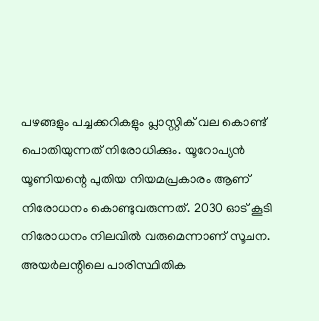പഴങ്ങളും പച്ചക്കറികളും പ്ലാസ്റ്റിക് വല കൊണ്ട് പൊതിയുന്നത് നിരോധിക്കും. യൂറോപ്യൻ യൂണിയന്റെ പുതിയ നിയമപ്രകാരം ആണ് നിരോധനം കൊണ്ടുവരുന്നത്. 2030 ഓട് കൂടി നിരോധനം നിലവിൽ വരുമെന്നാണ് സൂചന. അയർലന്റിലെ പാരിസ്ഥിതിക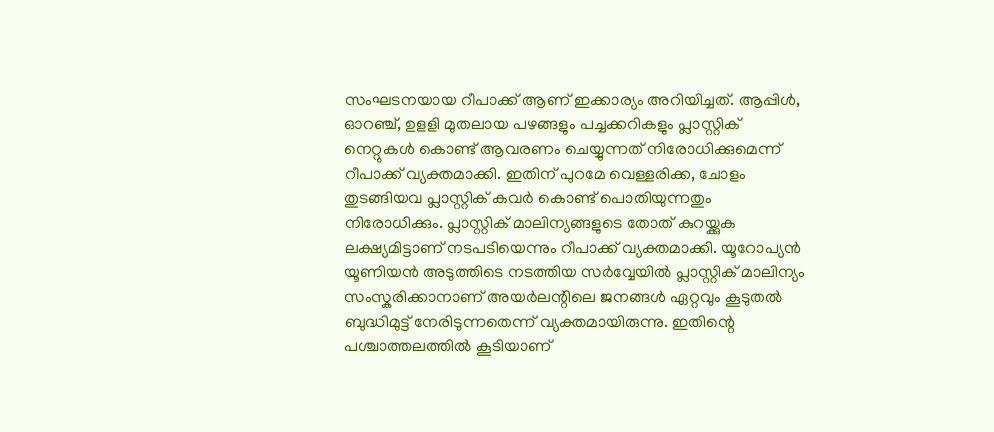സംഘടനയായ റീപാക്ക് ആണ് ഇക്കാര്യം അറിയിച്ചത്. ആപ്പിൾ, ഓറഞ്ച്, ഉളളി മുതലായ പഴങ്ങളും പച്ചക്കറികളും പ്ലാസ്റ്റിക് നെറ്റുകൾ കൊണ്ട് ആവരണം ചെയ്യുന്നത് നിരോധിക്കുമെന്ന് റീപാക്ക് വ്യക്തമാക്കി. ഇതിന് പുറമേ വെള്ളരിക്ക, ചോളം തുടങ്ങിയവ പ്ലാസ്റ്റിക് കവർ കൊണ്ട് പൊതിയുന്നതും നിരോധിക്കും. പ്ലാസ്റ്റിക് മാലിന്യങ്ങളുടെ തോത് കുറയ്ക്കുക ലക്ഷ്യമിട്ടാണ് നടപടിയെന്നും റീപാക്ക് വ്യക്തമാക്കി. യൂറോപ്യൻ യൂണിയൻ അടുത്തിടെ നടത്തിയ സർവ്വേയിൽ പ്ലാസ്റ്റിക് മാലിന്യം സംസ്കരിക്കാനാണ് അയർലന്റിലെ ജനങ്ങൾ ഏറ്റവും കൂടുതൽ ബുദ്ധിമുട്ട് നേരിടുന്നതെന്ന് വ്യക്തമായിരുന്നു. ഇതിന്റെ പശ്ചാത്തലത്തിൽ കൂടിയാണ്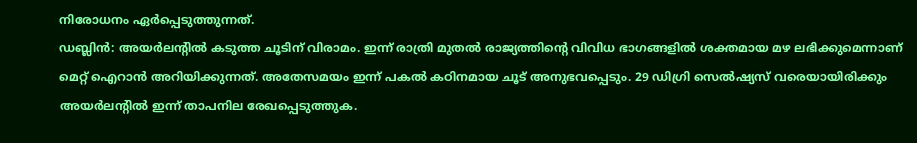നിരോധനം ഏർപ്പെടുത്തുന്നത്.
ഡബ്ലിൻ: അയർലന്റിൽ കടുത്ത ചൂടിന് വിരാമം. ഇന്ന് രാത്രി മുതൽ രാജ്യത്തിന്റെ വിവിധ ഭാഗങ്ങളിൽ ശക്തമായ മഴ ലഭിക്കുമെന്നാണ് മെറ്റ് ഐറാൻ അറിയിക്കുന്നത്. അതേസമയം ഇന്ന് പകൽ കഠിനമായ ചൂട് അനുഭവപ്പെടും. 29 ഡിഗ്രി സെൽഷ്യസ് വരെയായിരിക്കും അയർലന്റിൽ ഇന്ന് താപനില രേഖപ്പെടുത്തുക.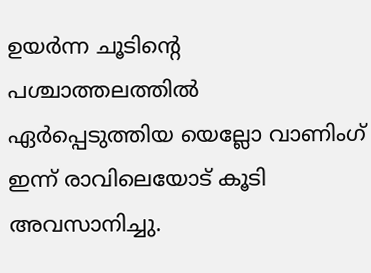ഉയർന്ന ചൂടിന്റെ പശ്ചാത്തലത്തിൽ ഏർപ്പെടുത്തിയ യെല്ലോ വാണിംഗ് ഇന്ന് രാവിലെയോട് കൂടി അവസാനിച്ചു.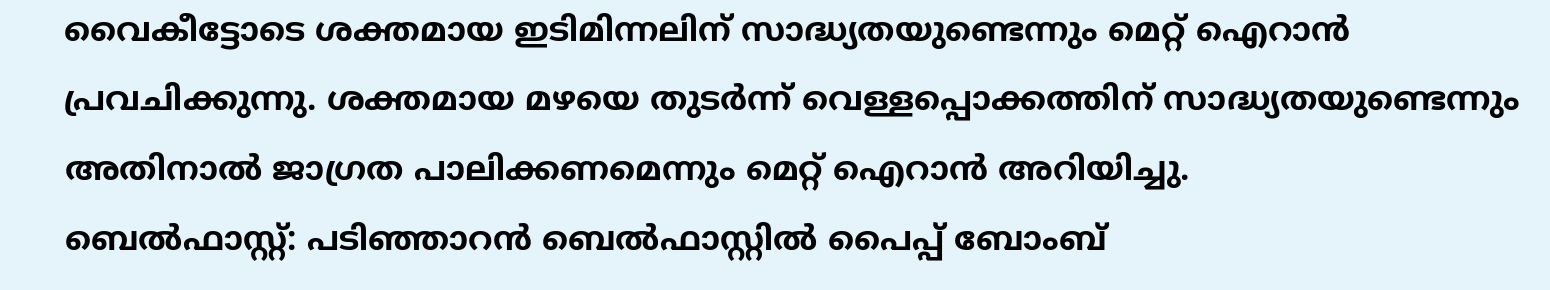വൈകീട്ടോടെ ശക്തമായ ഇടിമിന്നലിന് സാദ്ധ്യതയുണ്ടെന്നും മെറ്റ് ഐറാൻ പ്രവചിക്കുന്നു. ശക്തമായ മഴയെ തുടർന്ന് വെള്ളപ്പൊക്കത്തിന് സാദ്ധ്യതയുണ്ടെന്നും അതിനാൽ ജാഗ്രത പാലിക്കണമെന്നും മെറ്റ് ഐറാൻ അറിയിച്ചു.
ബെൽഫാസ്റ്റ്: പടിഞ്ഞാറൻ ബെൽഫാസ്റ്റിൽ പൈപ്പ് ബോംബ്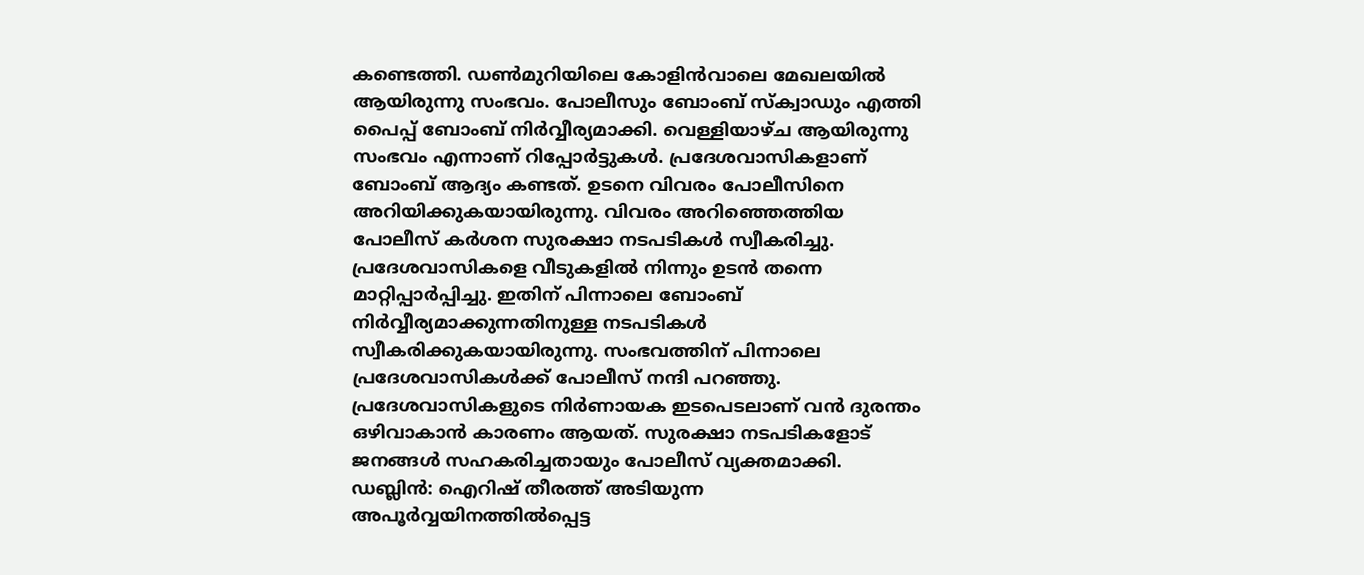കണ്ടെത്തി. ഡൺമുറിയിലെ കോളിൻവാലെ മേഖലയിൽ ആയിരുന്നു സംഭവം. പോലീസും ബോംബ് സ്ക്വാഡും എത്തി പൈപ്പ് ബോംബ് നിർവ്വീര്യമാക്കി. വെള്ളിയാഴ്ച ആയിരുന്നു സംഭവം എന്നാണ് റിപ്പോർട്ടുകൾ. പ്രദേശവാസികളാണ് ബോംബ് ആദ്യം കണ്ടത്. ഉടനെ വിവരം പോലീസിനെ അറിയിക്കുകയായിരുന്നു. വിവരം അറിഞ്ഞെത്തിയ പോലീസ് കർശന സുരക്ഷാ നടപടികൾ സ്വീകരിച്ചു. പ്രദേശവാസികളെ വീടുകളിൽ നിന്നും ഉടൻ തന്നെ മാറ്റിപ്പാർപ്പിച്ചു. ഇതിന് പിന്നാലെ ബോംബ് നിർവ്വീര്യമാക്കുന്നതിനുള്ള നടപടികൾ സ്വീകരിക്കുകയായിരുന്നു. സംഭവത്തിന് പിന്നാലെ പ്രദേശവാസികൾക്ക് പോലീസ് നന്ദി പറഞ്ഞു. പ്രദേശവാസികളുടെ നിർണായക ഇടപെടലാണ് വൻ ദുരന്തം ഒഴിവാകാൻ കാരണം ആയത്. സുരക്ഷാ നടപടികളോട് ജനങ്ങൾ സഹകരിച്ചതായും പോലീസ് വ്യക്തമാക്കി.
ഡബ്ലിൻ: ഐറിഷ് തീരത്ത് അടിയുന്ന അപൂർവ്വയിനത്തിൽപ്പെട്ട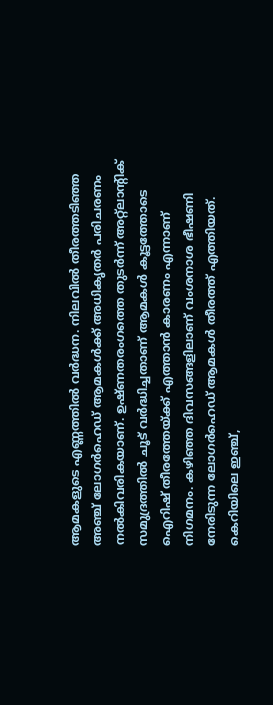ആമകളുടെ എണ്ണത്തിൽ വർദ്ധന. നിലവിൽ തീരത്തടിഞ്ഞ അഞ്ച് ലോഗർഹെഡ് ആമകൾക്ക് അധികൃതർ പരിചരണം നൽകിവരികയാണ്. ഉഷ്ണതരംഗത്തെ തുടർന്ന് അറ്റ്ലാന്റിക് സമുദ്രത്തിൽ ചൂട് വർദ്ധിച്ചതാണ് ആമകൾ കൂട്ടത്തോടെ ഐറിഷ് തീരത്തേയ്ക്ക് എത്താൻ കാരണം എന്നാണ് നിഗമനം. കഴിഞ്ഞ ദിവസങ്ങളിലാണ് വംശനാശ ഭീഷണി നേരിടുന്ന ലോഗർഹെഡ് ആമകൾ തീരത്ത് എത്തിയത്. കെറിയിലെ ഇഞ്ച്,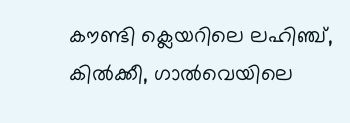കൗണ്ടി ക്ലെയറിലെ ലഹിഞ്ച്, കിൽക്കീ, ഗാൽവെയിലെ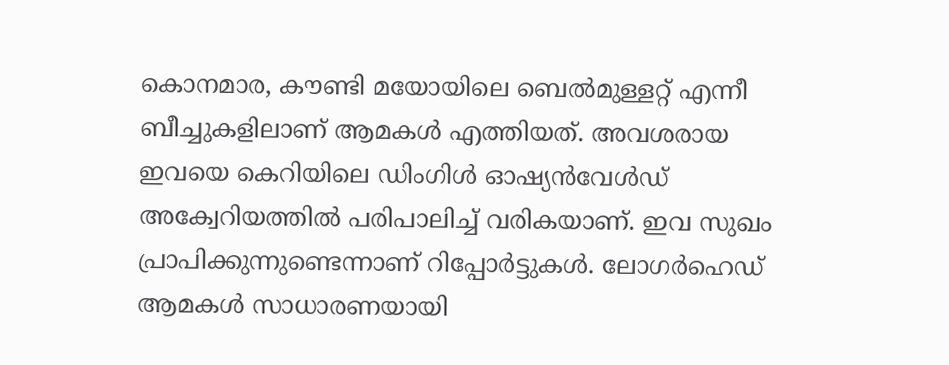കൊനമാര, കൗണ്ടി മയോയിലെ ബെൽമുള്ളറ്റ് എന്നീ ബീച്ചുകളിലാണ് ആമകൾ എത്തിയത്. അവശരായ ഇവയെ കെറിയിലെ ഡിംഗിൾ ഓഷ്യൻവേൾഡ് അക്വേറിയത്തിൽ പരിപാലിച്ച് വരികയാണ്. ഇവ സുഖം പ്രാപിക്കുന്നുണ്ടെന്നാണ് റിപ്പോർട്ടുകൾ. ലോഗർഹെഡ് ആമകൾ സാധാരണയായി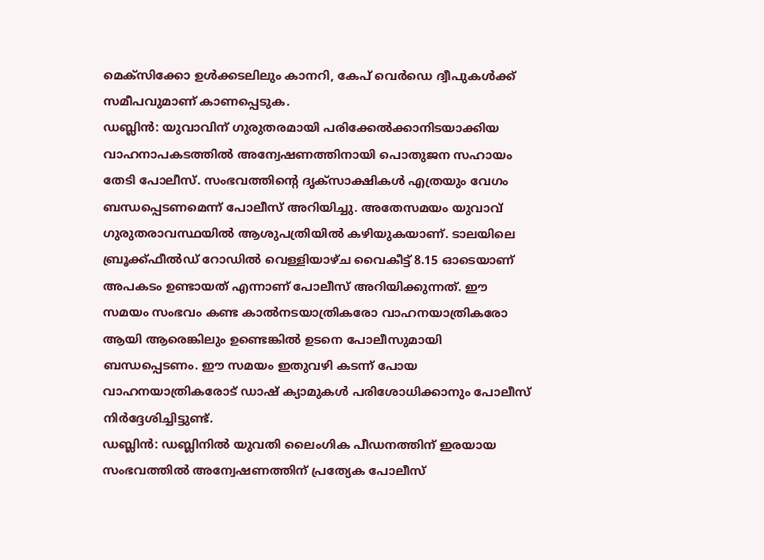മെക്സിക്കോ ഉൾക്കടലിലും കാനറി, കേപ് വെർഡെ ദ്വീപുകൾക്ക് സമീപവുമാണ് കാണപ്പെടുക.
ഡബ്ലിൻ: യുവാവിന് ഗുരുതരമായി പരിക്കേൽക്കാനിടയാക്കിയ വാഹനാപകടത്തിൽ അന്വേഷണത്തിനായി പൊതുജന സഹായം തേടി പോലീസ്. സംഭവത്തിന്റെ ദൃക്സാക്ഷികൾ എത്രയും വേഗം ബന്ധപ്പെടണമെന്ന് പോലീസ് അറിയിച്ചു. അതേസമയം യുവാവ് ഗുരുതരാവസ്ഥയിൽ ആശുപത്രിയിൽ കഴിയുകയാണ്. ടാലയിലെ ബ്രൂക്ക്ഫീൽഡ് റോഡിൽ വെള്ളിയാഴ്ച വൈകീട്ട് 8.15 ഓടെയാണ് അപകടം ഉണ്ടായത് എന്നാണ് പോലീസ് അറിയിക്കുന്നത്. ഈ സമയം സംഭവം കണ്ട കാൽനടയാത്രികരോ വാഹനയാത്രികരോ ആയി ആരെങ്കിലും ഉണ്ടെങ്കിൽ ഉടനെ പോലീസുമായി ബന്ധപ്പെടണം. ഈ സമയം ഇതുവഴി കടന്ന് പോയ വാഹനയാത്രികരോട് ഡാഷ് ക്യാമുകൾ പരിശോധിക്കാനും പോലീസ് നിർദ്ദേശിച്ചിട്ടുണ്ട്.
ഡബ്ലിൻ: ഡബ്ലിനിൽ യുവതി ലൈംഗിക പീഡനത്തിന് ഇരയായ സംഭവത്തിൽ അന്വേഷണത്തിന് പ്രത്യേക പോലീസ്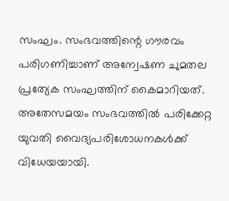സംഘം. സംഭവത്തിന്റെ ഗൗരവം പരിഗണിച്ചാണ് അന്വേഷണ ചുമതല പ്രത്യേക സംഘത്തിന് കൈമാറിയത്. അതേസമയം സംഭവത്തിൽ പരിക്കേറ്റ യുവതി വൈദ്യപരിശോധനകൾക്ക് വിധേയയായി.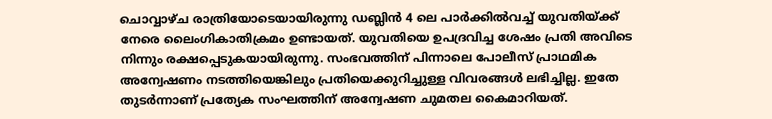ചൊവ്വാഴ്ച രാത്രിയോടെയായിരുന്നു ഡബ്ലിൻ 4 ലെ പാർക്കിൽവച്ച് യുവതിയ്ക്ക് നേരെ ലൈംഗികാതിക്രമം ഉണ്ടായത്. യുവതിയെ ഉപദ്രവിച്ച ശേഷം പ്രതി അവിടെ നിന്നും രക്ഷപ്പെടുകയായിരുന്നു. സംഭവത്തിന് പിന്നാലെ പോലീസ് പ്രാഥമിക അന്വേഷണം നടത്തിയെങ്കിലും പ്രതിയെക്കുറിച്ചുള്ള വിവരങ്ങൾ ലഭിച്ചില്ല. ഇതേ തുടർന്നാണ് പ്രത്യേക സംഘത്തിന് അന്വേഷണ ചുമതല കൈമാറിയത്.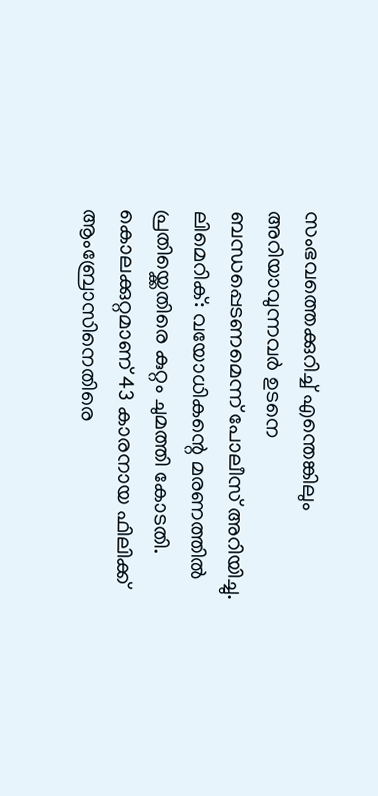സംഭവത്തെക്കുറിച്ച് എന്തെങ്കിലും അറിയാവുന്നവർ ഉടനെ ബന്ധപ്പെടണമെന്ന് പോലീസ് അറിയിച്ചു.
ലിമെറിക്: വയോധികന്റെ മരണത്തിൽ പ്രതിയ്ക്കെതിരെ കുറ്റം ചുമത്തി കോടതി. കൊലക്കുറ്റമാണ് 43 കാരനായ ഫിലിക്ക് ആംബ്രോസിനെതിരെ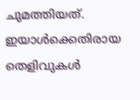ചുമത്തിയത്. ഇയാൾക്കെതിരായ തെളിവുകൾ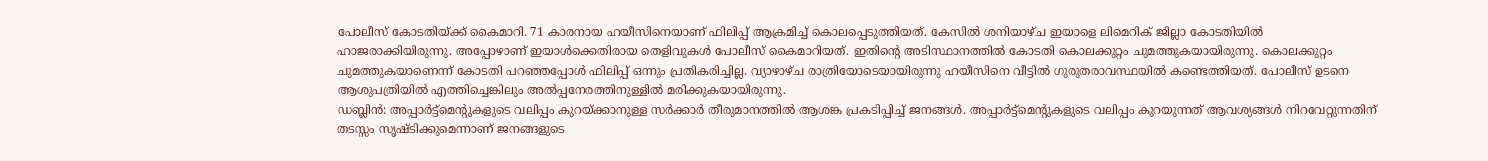പോലീസ് കോടതിയ്ക്ക് കൈമാറി. 71 കാരനായ ഹയീസിനെയാണ് ഫിലിപ്പ് ആക്രമിച്ച് കൊലപ്പെടുത്തിയത്. കേസിൽ ശനിയാഴ്ച ഇയാളെ ലിമെറിക് ജില്ലാ കോടതിയിൽ ഹാജരാക്കിയിരുന്നു. അപ്പോഴാണ് ഇയാൾക്കെതിരായ തെളിവുകൾ പോലീസ് കൈമാറിയത്. ഇതിന്റെ അടിസ്ഥാനത്തിൽ കോടതി കൊലക്കുറ്റം ചുമത്തുകയായിരുന്നു. കൊലക്കുറ്റം ചുമത്തുകയാണെന്ന് കോടതി പറഞ്ഞപ്പോൾ ഫിലിപ്പ് ഒന്നും പ്രതികരിച്ചില്ല. വ്യാഴാഴ്ച രാത്രിയോടെയായിരുന്നു ഹയീസിനെ വീട്ടിൽ ഗുരുതരാവസ്ഥയിൽ കണ്ടെത്തിയത്. പോലീസ് ഉടനെ ആശുപത്രിയിൽ എത്തിച്ചെങ്കിലും അൽപ്പനേരത്തിനുള്ളിൽ മരിക്കുകയായിരുന്നു.
ഡബ്ലിൻ: അപ്പാർട്ട്മെന്റുകളുടെ വലിപ്പം കുറയ്ക്കാനുള്ള സർക്കാർ തീരുമാനത്തിൽ ആശങ്ക പ്രകടിപ്പിച്ച് ജനങ്ങൾ. അപ്പാർട്ട്മെന്റുകളുടെ വലിപ്പം കുറയുന്നത് ആവശ്യങ്ങൾ നിറവേറ്റുന്നതിന് തടസ്സം സൃഷ്ടിക്കുമെന്നാണ് ജനങ്ങളുടെ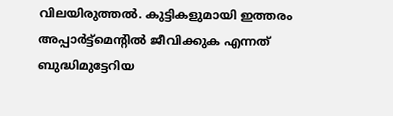വിലയിരുത്തൽ. കുട്ടികളുമായി ഇത്തരം അപ്പാർട്ട്മെന്റിൽ ജീവിക്കുക എന്നത് ബുദ്ധിമുട്ടേറിയ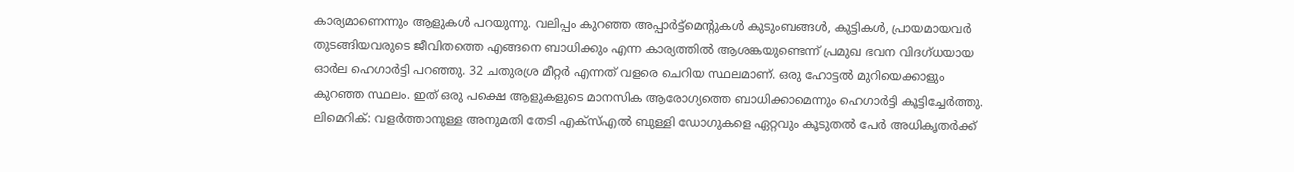കാര്യമാണെന്നും ആളുകൾ പറയുന്നു. വലിപ്പം കുറഞ്ഞ അപ്പാർട്ട്മെന്റുകൾ കുടുംബങ്ങൾ, കുട്ടികൾ, പ്രായമായവർ തുടങ്ങിയവരുടെ ജീവിതത്തെ എങ്ങനെ ബാധിക്കും എന്ന കാര്യത്തിൽ ആശങ്കയുണ്ടെന്ന് പ്രമുഖ ഭവന വിദഗ്ധയായ ഓർല ഹെഗാർട്ടി പറഞ്ഞു. 32 ചതുരശ്ര മീറ്റർ എന്നത് വളരെ ചെറിയ സ്ഥലമാണ്. ഒരു ഹോട്ടൽ മുറിയെക്കാളും കുറഞ്ഞ സ്ഥലം. ഇത് ഒരു പക്ഷെ ആളുകളുടെ മാനസിക ആരോഗ്യത്തെ ബാധിക്കാമെന്നും ഹെഗാർട്ടി കൂട്ടിച്ചേർത്തു.
ലിമെറിക്: വളർത്താനുള്ള അനുമതി തേടി എക്സ്എൽ ബുള്ളി ഡോഗുകളെ ഏറ്റവും കൂടുതൽ പേർ അധികൃതർക്ക്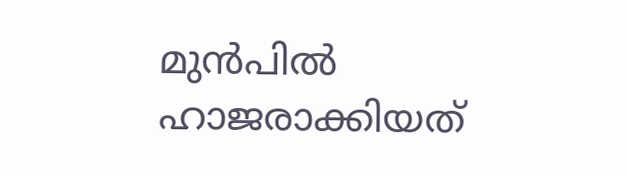മുൻപിൽ ഹാജരാക്കിയത്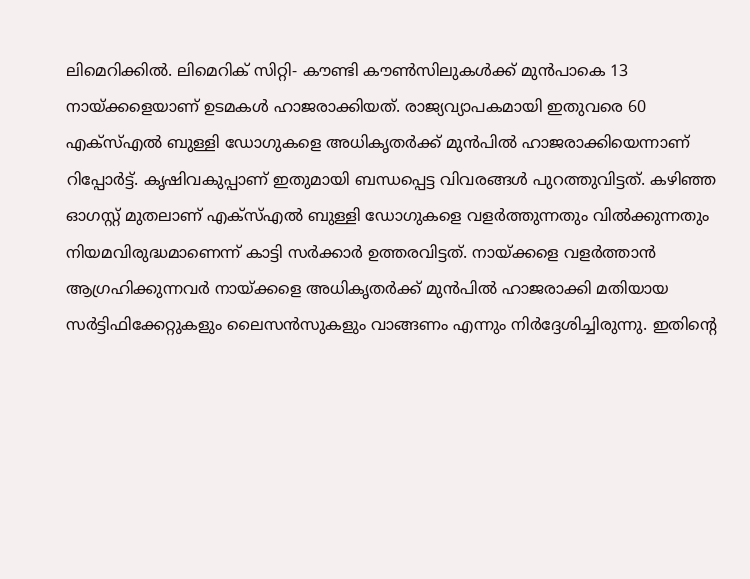ലിമെറിക്കിൽ. ലിമെറിക് സിറ്റി- കൗണ്ടി കൗൺസിലുകൾക്ക് മുൻപാകെ 13 നായ്ക്കളെയാണ് ഉടമകൾ ഹാജരാക്കിയത്. രാജ്യവ്യാപകമായി ഇതുവരെ 60 എക്സ്എൽ ബുള്ളി ഡോഗുകളെ അധികൃതർക്ക് മുൻപിൽ ഹാജരാക്കിയെന്നാണ് റിപ്പോർട്ട്. കൃഷിവകുപ്പാണ് ഇതുമായി ബന്ധപ്പെട്ട വിവരങ്ങൾ പുറത്തുവിട്ടത്. കഴിഞ്ഞ ഓഗസ്റ്റ് മുതലാണ് എക്സ്എൽ ബുള്ളി ഡോഗുകളെ വളർത്തുന്നതും വിൽക്കുന്നതും നിയമവിരുദ്ധമാണെന്ന് കാട്ടി സർക്കാർ ഉത്തരവിട്ടത്. നായ്ക്കളെ വളർത്താൻ ആഗ്രഹിക്കുന്നവർ നായ്ക്കളെ അധികൃതർക്ക് മുൻപിൽ ഹാജരാക്കി മതിയായ സർട്ടിഫിക്കേറ്റുകളും ലൈസൻസുകളും വാങ്ങണം എന്നും നിർദ്ദേശിച്ചിരുന്നു. ഇതിന്റെ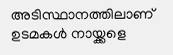അടിസ്ഥാനത്തിലാണ് ഉടമകൾ നായ്ക്കളെ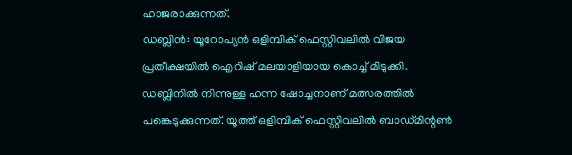ഹാജരാക്കുന്നത്.
ഡബ്ലിൻ: യൂറോപ്യൻ ഒളിമ്പിക് ഫെസ്റ്റിവലിൽ വിജയ പ്രതീക്ഷയിൽ ഐറിഷ് മലയാളിയായ കൊച്ച് മിടുക്കി. ഡബ്ലിനിൽ നിന്നുള്ള ഹന്ന ഷോച്ചനാണ് മത്സരത്തിൽ പങ്കെടുക്കുന്നത്. യൂത്ത് ഒളിമ്പിക് ഫെസ്റ്റിവലിൽ ബാഡ്മിന്റൺ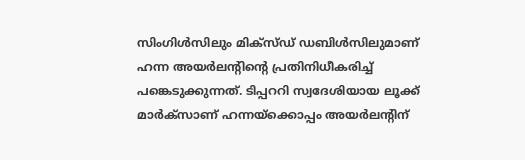സിംഗിൾസിലും മിക്സ്ഡ് ഡബിൾസിലുമാണ് ഹന്ന അയർലന്റിന്റെ പ്രതിനിധീകരിച്ച് പങ്കെടുക്കുന്നത്. ടിപ്പററി സ്വദേശിയായ ലൂക്ക് മാർക്സാണ് ഹന്നയ്ക്കൊപ്പം അയർലന്റിന്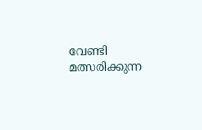വേണ്ടി മത്സരിക്കുന്ന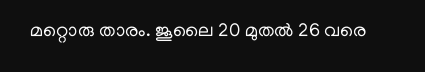മറ്റൊരു താരം. ജൂലൈ 20 മുതൽ 26 വരെ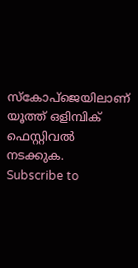സ്കോപ്ജെയിലാണ് യൂത്ത് ഒളിമ്പിക് ഫെസ്റ്റിവൽ നടക്കുക.
Subscribe to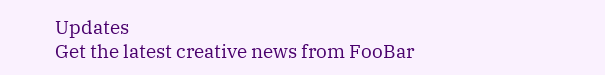Updates
Get the latest creative news from FooBar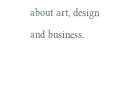about art, design and business.